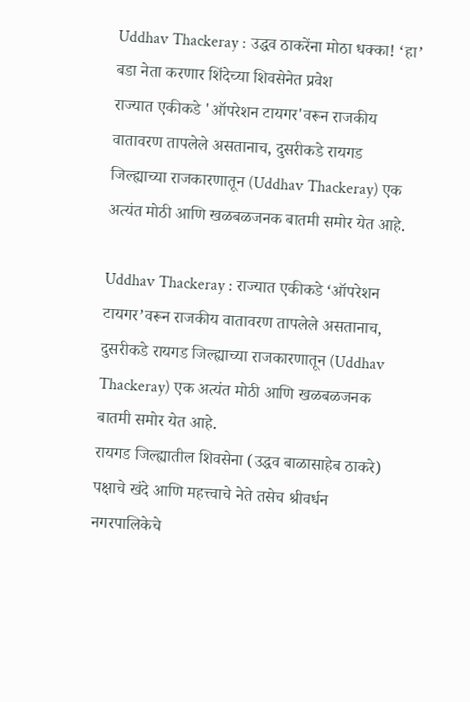Uddhav Thackeray : उद्धव ठाकरेंना मोठा धक्का! ‘हा’ बडा नेता करणार शिंदेच्या शिवसेनेत प्रवेश
राज्यात एकीकडे 'ऑपरेशन टायगर'वरून राजकीय वातावरण तापलेले असतानाच, दुसरीकडे रायगड जिल्ह्याच्या राजकारणातून (Uddhav Thackeray) एक अत्यंत मोठी आणि खळबळजनक बातमी समोर येत आहे.

Uddhav Thackeray : राज्यात एकीकडे ‘ऑपरेशन टायगर’वरून राजकीय वातावरण तापलेले असतानाच, दुसरीकडे रायगड जिल्ह्याच्या राजकारणातून (Uddhav Thackeray) एक अत्यंत मोठी आणि खळबळजनक बातमी समोर येत आहे.
रायगड जिल्ह्यातील शिवसेना (उद्धव बाळासाहेब ठाकरे) पक्षाचे खंदे आणि महत्त्वाचे नेते तसेच श्रीवर्धन नगरपालिकेचे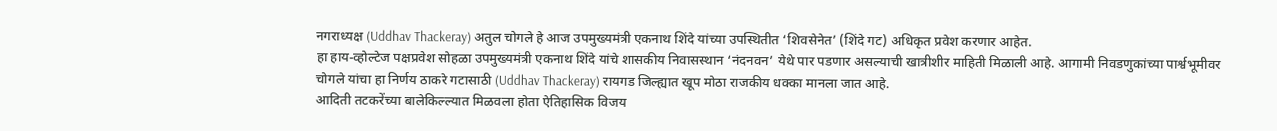नगराध्यक्ष (Uddhav Thackeray) अतुल चोगले हे आज उपमुख्यमंत्री एकनाथ शिंदे यांच्या उपस्थितीत ‘शिवसेनेत’ (शिंदे गट) अधिकृत प्रवेश करणार आहेत.
हा हाय-व्होल्टेज पक्षप्रवेश सोहळा उपमुख्यमंत्री एकनाथ शिंदे यांचे शासकीय निवासस्थान ‘नंदनवन’ येथे पार पडणार असल्याची खात्रीशीर माहिती मिळाली आहे. आगामी निवडणुकांच्या पार्श्वभूमीवर चोगले यांचा हा निर्णय ठाकरे गटासाठी (Uddhav Thackeray) रायगड जिल्ह्यात खूप मोठा राजकीय धक्का मानला जात आहे.
आदिती तटकरेंच्या बालेकिल्ल्यात मिळवला होता ऐतिहासिक विजय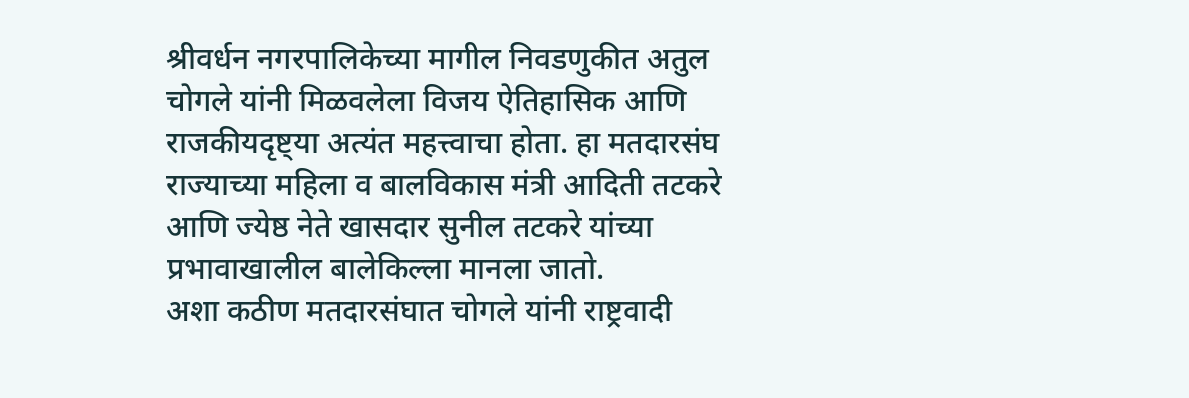श्रीवर्धन नगरपालिकेच्या मागील निवडणुकीत अतुल चोगले यांनी मिळवलेला विजय ऐतिहासिक आणि राजकीयदृष्ट्या अत्यंत महत्त्वाचा होता. हा मतदारसंघ राज्याच्या महिला व बालविकास मंत्री आदिती तटकरे आणि ज्येष्ठ नेते खासदार सुनील तटकरे यांच्या प्रभावाखालील बालेकिल्ला मानला जातो.
अशा कठीण मतदारसंघात चोगले यांनी राष्ट्रवादी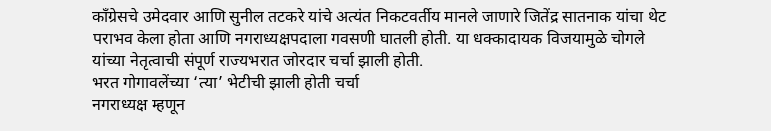काँग्रेसचे उमेदवार आणि सुनील तटकरे यांचे अत्यंत निकटवर्तीय मानले जाणारे जितेंद्र सातनाक यांचा थेट पराभव केला होता आणि नगराध्यक्षपदाला गवसणी घातली होती. या धक्कादायक विजयामुळे चोगले यांच्या नेतृत्वाची संपूर्ण राज्यभरात जोरदार चर्चा झाली होती.
भरत गोगावलेंच्या ‘त्या’ भेटीची झाली होती चर्चा
नगराध्यक्ष म्हणून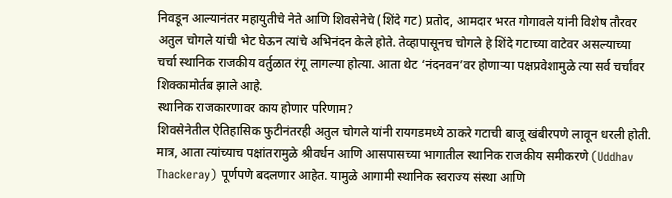निवडून आल्यानंतर महायुतीचे नेते आणि शिवसेनेचे (शिंदे गट) प्रतोद, आमदार भरत गोगावले यांनी विशेष तौरवर अतुल चोगले यांची भेट घेऊन त्यांचे अभिनंदन केले होते. तेव्हापासूनच चोगले हे शिंदे गटाच्या वाटेवर असल्याच्या चर्चा स्थानिक राजकीय वर्तुळात रंगू लागल्या होत्या. आता थेट ‘नंदनवन’वर होणाऱ्या पक्षप्रवेशामुळे त्या सर्व चर्चांवर शिक्कामोर्तब झाले आहे.
स्थानिक राजकारणावर काय होणार परिणाम?
शिवसेनेतील ऐतिहासिक फुटीनंतरही अतुल चोगले यांनी रायगडमध्ये ठाकरे गटाची बाजू खंबीरपणे लावून धरली होती. मात्र, आता त्यांच्याच पक्षांतरामुळे श्रीवर्धन आणि आसपासच्या भागातील स्थानिक राजकीय समीकरणे (Uddhav Thackeray) पूर्णपणे बदलणार आहेत. यामुळे आगामी स्थानिक स्वराज्य संस्था आणि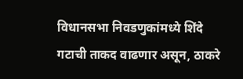विधानसभा निवडणुकांमध्ये शिंदे गटाची ताकद वाढणार असून, ठाकरे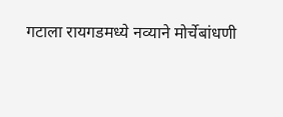गटाला रायगडमध्ये नव्याने मोर्चेबांधणी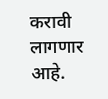करावी लागणार आहे.